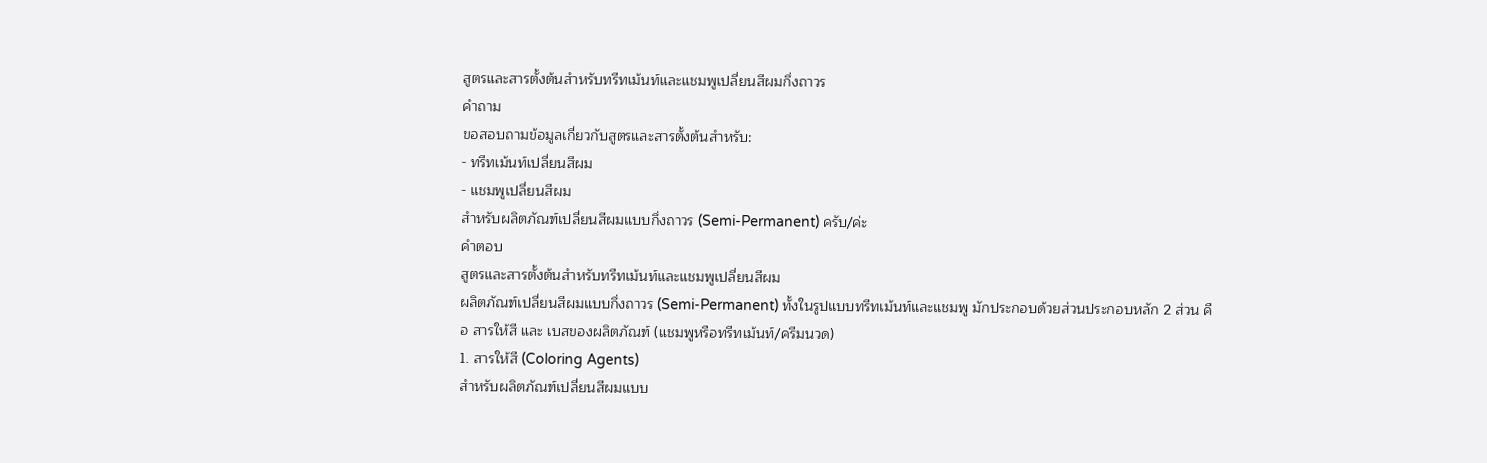สูตรและสารตั้งต้นสำหรับทรีทเม้นท์และแชมพูเปลี่ยนสีผมกึ่งถาวร
คำถาม
ขอสอบถามข้อมูลเกี่ยวกับสูตรและสารตั้งต้นสำหรับ:
- ทรีทเม้นท์เปลี่ยนสีผม
- แชมพูเปลี่ยนสีผม
สำหรับผลิตภัณฑ์เปลี่ยนสีผมแบบกึ่งถาวร (Semi-Permanent) ครับ/ค่ะ
คำตอบ
สูตรและสารตั้งต้นสำหรับทรีทเม้นท์และแชมพูเปลี่ยนสีผม
ผลิตภัณฑ์เปลี่ยนสีผมแบบกึ่งถาวร (Semi-Permanent) ทั้งในรูปแบบทรีทเม้นท์และแชมพู มักประกอบด้วยส่วนประกอบหลัก 2 ส่วน คือ สารให้สี และ เบสของผลิตภัณฑ์ (แชมพูหรือทรีทเม้นท์/ครีมนวด)
1. สารให้สี (Coloring Agents)
สำหรับผลิตภัณฑ์เปลี่ยนสีผมแบบ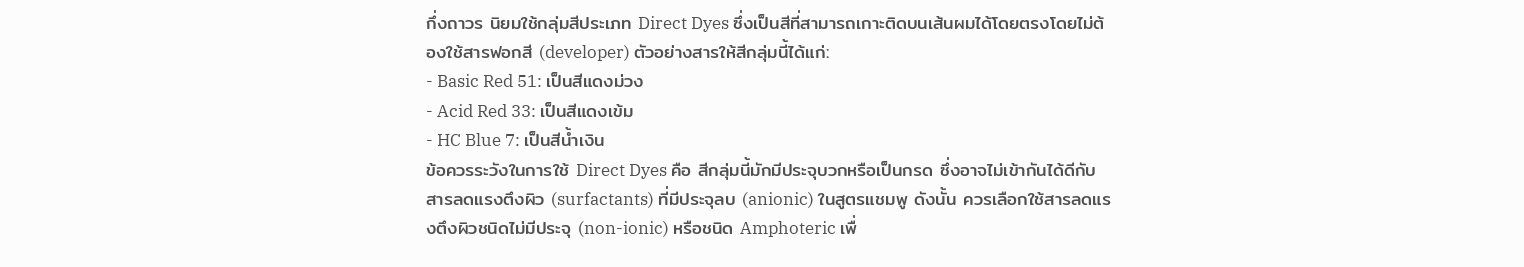กึ่งถาวร นิยมใช้กลุ่มสีประเภท Direct Dyes ซึ่งเป็นสีที่สามารถเกาะติดบนเส้นผมได้โดยตรงโดยไม่ต้องใช้สารฟอกสี (developer) ตัวอย่างสารให้สีกลุ่มนี้ได้แก่:
- Basic Red 51: เป็นสีแดงม่วง
- Acid Red 33: เป็นสีแดงเข้ม
- HC Blue 7: เป็นสีน้ำเงิน
ข้อควรระวังในการใช้ Direct Dyes คือ สีกลุ่มนี้มักมีประจุบวกหรือเป็นกรด ซึ่งอาจไม่เข้ากันได้ดีกับสารลดแรงตึงผิว (surfactants) ที่มีประจุลบ (anionic) ในสูตรแชมพู ดังนั้น ควรเลือกใช้สารลดแรงตึงผิวชนิดไม่มีประจุ (non-ionic) หรือชนิด Amphoteric เพื่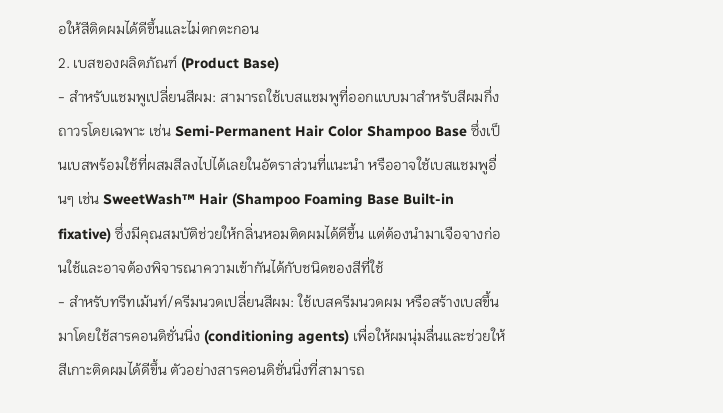อให้สีติดผมได้ดีขึ้นและไม่ตกตะกอน
2. เบสของผลิตภัณฑ์ (Product Base)
- สำหรับแชมพูเปลี่ยนสีผม: สามารถใช้เบสแชมพูที่ออกแบบมาสำหรับสีผมกึ่งถาวรโดยเฉพาะ เช่น Semi-Permanent Hair Color Shampoo Base ซึ่งเป็นเบสพร้อมใช้ที่ผสมสีลงไปได้เลยในอัตราส่วนที่แนะนำ หรืออาจใช้เบสแชมพูอื่นๆ เช่น SweetWash™ Hair (Shampoo Foaming Base Built-in fixative) ซึ่งมีคุณสมบัติช่วยให้กลิ่นหอมติดผมได้ดีขึ้น แต่ต้องนำมาเจือจางก่อนใช้และอาจต้องพิจารณาความเข้ากันได้กับชนิดของสีที่ใช้
- สำหรับทรีทเม้นท์/ครีมนวดเปลี่ยนสีผม: ใช้เบสครีมนวดผม หรือสร้างเบสขึ้นมาโดยใช้สารคอนดิชั่นนิ่ง (conditioning agents) เพื่อให้ผมนุ่มลื่นและช่วยให้สีเกาะติดผมได้ดีขึ้น ตัวอย่างสารคอนดิชั่นนิ่งที่สามารถ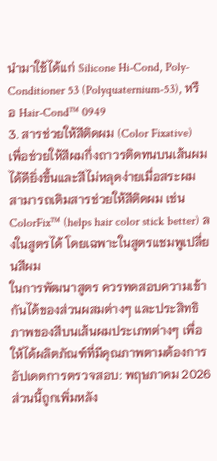นำมาใช้ได้แก่ Silicone Hi-Cond, Poly-Conditioner 53 (Polyquaternium-53), หรือ Hair-Cond™ 0949
3. สารช่วยให้สีติดผม (Color Fixative)
เพื่อช่วยให้สีผมกึ่งถาวรติดทนบนเส้นผมได้ดียิ่งขึ้นและสีไม่หลุดง่ายเมื่อสระผม สามารถเติมสารช่วยให้สีติดผม เช่น ColorFix™ (helps hair color stick better) ลงในสูตรได้ โดยเฉพาะในสูตรแชมพูเปลี่ยนสีผม
ในการพัฒนาสูตร ควรทดสอบความเข้ากันได้ของส่วนผสมต่างๆ และประสิทธิภาพของสีบนเส้นผมประเภทต่างๆ เพื่อให้ได้ผลิตภัณฑ์ที่มีคุณภาพตามต้องการ
อัปเดตการตรวจสอบ: พฤษภาคม 2026
ส่วนนี้ถูกเพิ่มหลัง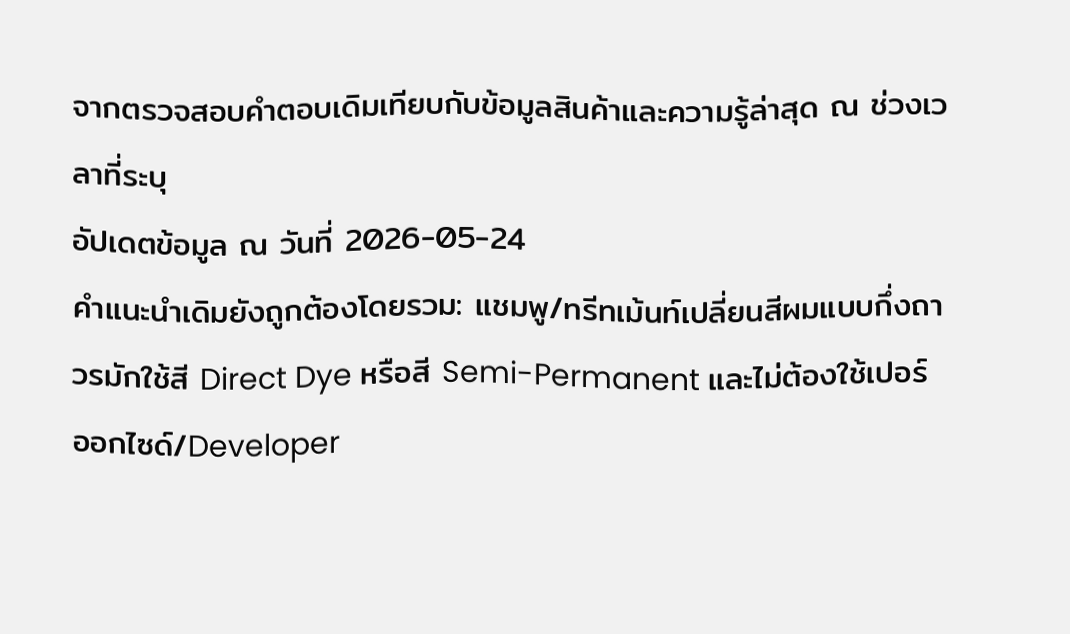จากตรวจสอบคำตอบเดิมเทียบกับข้อมูลสินค้าและความรู้ล่าสุด ณ ช่วงเวลาที่ระบุ
อัปเดตข้อมูล ณ วันที่ 2026-05-24
คำแนะนำเดิมยังถูกต้องโดยรวม: แชมพู/ทรีทเม้นท์เปลี่ยนสีผมแบบกึ่งถาวรมักใช้สี Direct Dye หรือสี Semi-Permanent และไม่ต้องใช้เปอร์ออกไซด์/Developer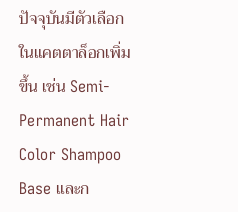ปัจจุบันมีตัวเลือกในแคตตาล็อกเพิ่มขึ้น เช่น Semi-Permanent Hair Color Shampoo Base และก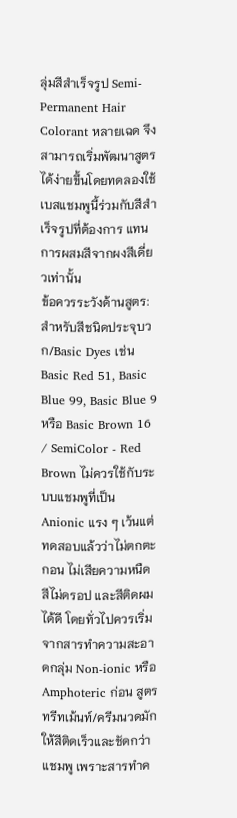ลุ่มสีสำเร็จรูป Semi-Permanent Hair Colorant หลายเฉด จึงสามารถเริ่มพัฒนาสูตรได้ง่ายขึ้นโดยทดลองใช้เบสแชมพูนี้ร่วมกับสีสำเร็จรูปที่ต้องการ แทนการผสมสีจากผงสีเดี่ยวเท่านั้น
ข้อควรระวังด้านสูตร: สำหรับสีชนิดประจุบวก/Basic Dyes เช่น Basic Red 51, Basic Blue 99, Basic Blue 9 หรือ Basic Brown 16 / SemiColor - Red Brown ไม่ควรใช้กับระบบแชมพูที่เป็น Anionic แรง ๆ เว้นแต่ทดสอบแล้วว่าไม่ตกตะกอน ไม่เสียความหนืด สีไม่ดรอป และสีติดผมได้ดี โดยทั่วไปควรเริ่มจากสารทำความสะอาดกลุ่ม Non-ionic หรือ Amphoteric ก่อน สูตรทรีทเม้นท์/ครีมนวดมักให้สีติดเร็วและชัดกว่าแชมพู เพราะสารทำค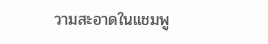วามสะอาดในแชมพู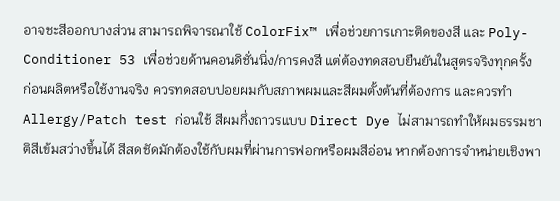อาจชะสีออกบางส่วน สามารถพิจารณาใช้ ColorFix™ เพื่อช่วยการเกาะติดของสี และ Poly-Conditioner 53 เพื่อช่วยด้านคอนดิชั่นนิ่ง/การคงสี แต่ต้องทดสอบยืนยันในสูตรจริงทุกครั้ง
ก่อนผลิตหรือใช้งานจริง ควรทดสอบปอยผมกับสภาพผมและสีผมตั้งต้นที่ต้องการ และควรทำ Allergy/Patch test ก่อนใช้ สีผมกึ่งถาวรแบบ Direct Dye ไม่สามารถทำให้ผมธรรมชาติสีเข้มสว่างขึ้นได้ สีสดชัดมักต้องใช้กับผมที่ผ่านการฟอกหรือผมสีอ่อน หากต้องการจำหน่ายเชิงพา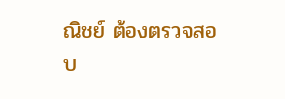ณิชย์ ต้องตรวจสอบ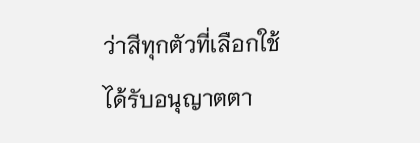ว่าสีทุกตัวที่เลือกใช้ได้รับอนุญาตตา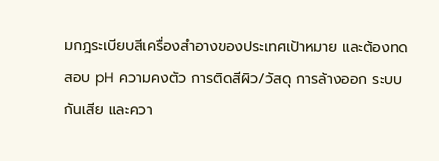มกฎระเบียบสีเครื่องสำอางของประเทศเป้าหมาย และต้องทดสอบ pH ความคงตัว การติดสีผิว/วัสดุ การล้างออก ระบบกันเสีย และควา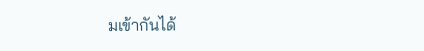มเข้ากันได้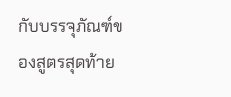กับบรรจุภัณฑ์ของสูตรสุดท้าย